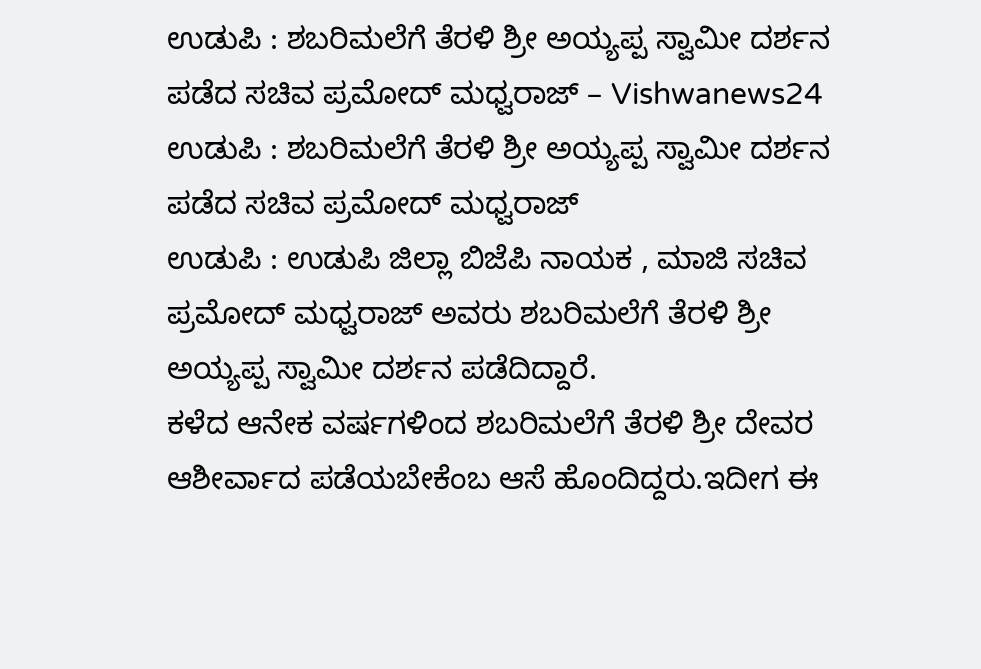ಉಡುಪಿ : ಶಬರಿಮಲೆಗೆ ತೆರಳಿ ಶ್ರೀ ಅಯ್ಯಪ್ಪ ಸ್ವಾಮೀ ದರ್ಶನ ಪಡೆದ ಸಚಿವ ಪ್ರಮೋದ್ ಮಧ್ವರಾಜ್ – Vishwanews24
ಉಡುಪಿ : ಶಬರಿಮಲೆಗೆ ತೆರಳಿ ಶ್ರೀ ಅಯ್ಯಪ್ಪ ಸ್ವಾಮೀ ದರ್ಶನ ಪಡೆದ ಸಚಿವ ಪ್ರಮೋದ್ ಮಧ್ವರಾಜ್
ಉಡುಪಿ : ಉಡುಪಿ ಜಿಲ್ಲಾ ಬಿಜೆಪಿ ನಾಯಕ , ಮಾಜಿ ಸಚಿವ ಪ್ರಮೋದ್ ಮಧ್ವರಾಜ್ ಅವರು ಶಬರಿಮಲೆಗೆ ತೆರಳಿ ಶ್ರೀ ಅಯ್ಯಪ್ಪ ಸ್ವಾಮೀ ದರ್ಶನ ಪಡೆದಿದ್ದಾರೆ.
ಕಳೆದ ಆನೇಕ ವರ್ಷಗಳಿಂದ ಶಬರಿಮಲೆಗೆ ತೆರಳಿ ಶ್ರೀ ದೇವರ ಆಶೀರ್ವಾದ ಪಡೆಯಬೇಕೆಂಬ ಆಸೆ ಹೊಂದಿದ್ದರು.ಇದೀಗ ಈ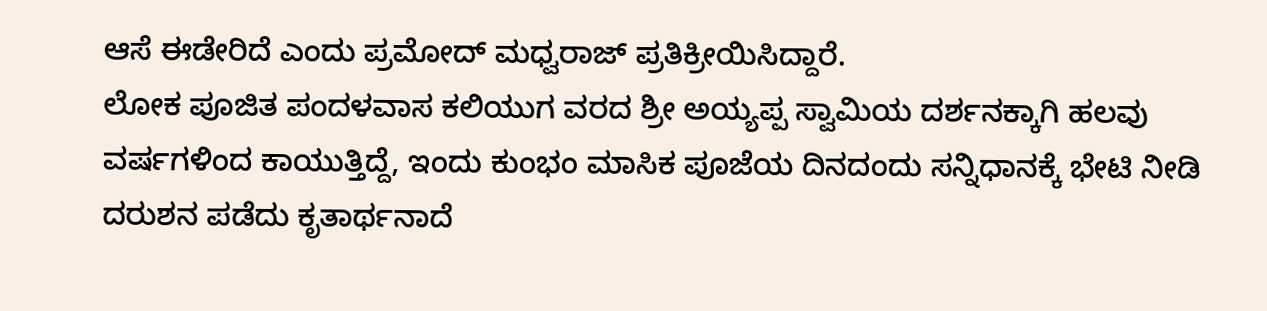ಆಸೆ ಈಡೇರಿದೆ ಎಂದು ಪ್ರಮೋದ್ ಮಧ್ವರಾಜ್ ಪ್ರತಿಕ್ರೀಯಿಸಿದ್ದಾರೆ.
ಲೋಕ ಪೂಜಿತ ಪಂದಳವಾಸ ಕಲಿಯುಗ ವರದ ಶ್ರೀ ಅಯ್ಯಪ್ಪ ಸ್ವಾಮಿಯ ದರ್ಶನಕ್ಕಾಗಿ ಹಲವು ವರ್ಷಗಳಿಂದ ಕಾಯುತ್ತಿದ್ದೆ, ಇಂದು ಕುಂಭಂ ಮಾಸಿಕ ಪೂಜೆಯ ದಿನದಂದು ಸನ್ನಿಧಾನಕ್ಕೆ ಭೇಟಿ ನೀಡಿ ದರುಶನ ಪಡೆದು ಕೃತಾರ್ಥನಾದೆ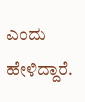ಎಂದು ಹೇಳಿದ್ದಾರೆ.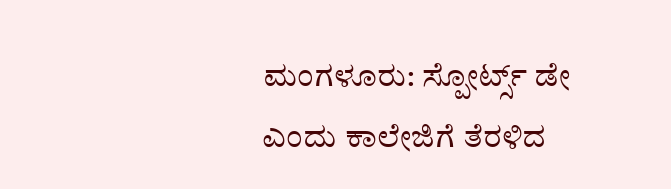ಮಂಗಳೂರು: ಸ್ಪೋರ್ಟ್ಸ್ ಡೇ ಎಂದು ಕಾಲೇಜಿಗೆ ತೆರಳಿದ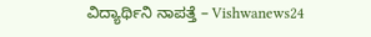ವಿದ್ಯಾರ್ಥಿನಿ ನಾಪತ್ತೆ – Vishwanews24